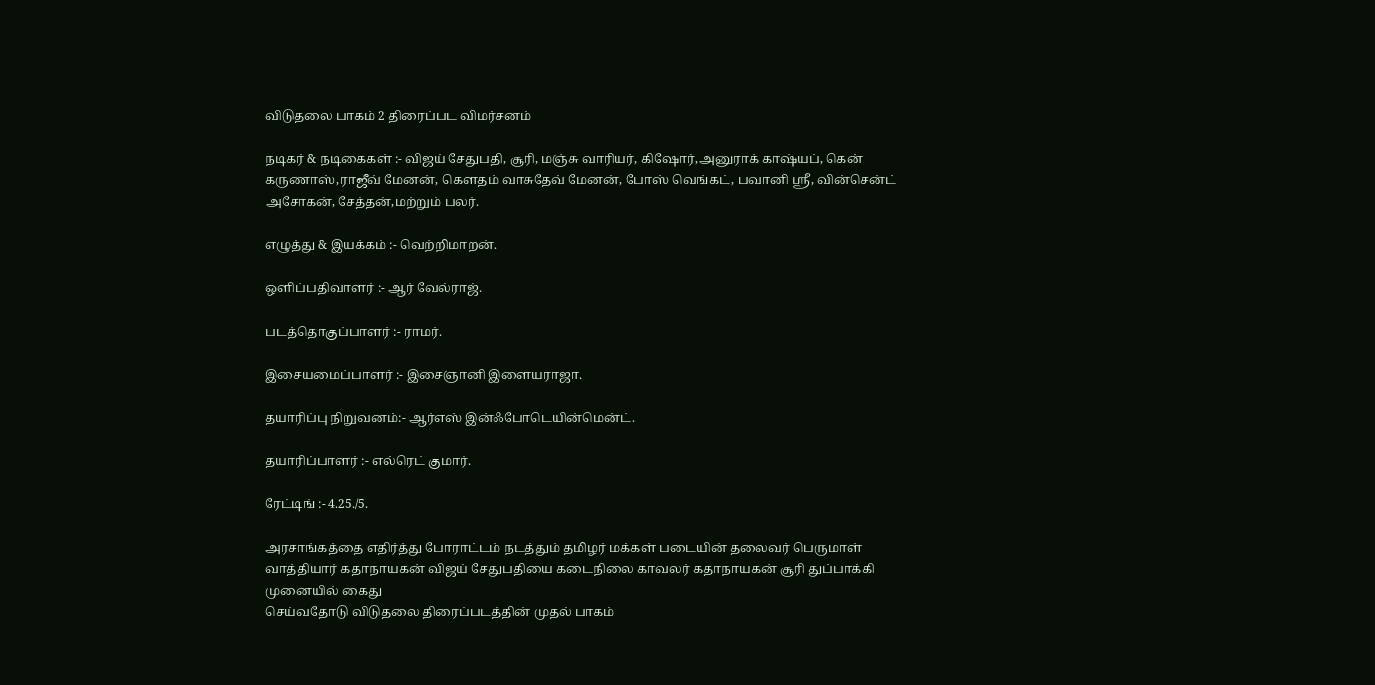விடுதலை பாகம் 2 திரைப்பட விமர்சனம்

நடிகர் & நடிகைகள் :- விஜய் சேதுபதி, சூரி, மஞ்சு வாரியர், கிஷோர்,அனுராக் காஷ்யப், கென் கருணாஸ்,ராஜீவ் மேனன், கௌதம் வாசுதேவ் மேனன், போஸ் வெங்கட், பவானி ஸ்ரீ, வின்சென்ட் அசோகன், சேத்தன்,மற்றும் பலர்.

எழுத்து & இயக்கம் :- வெற்றிமாறன்.

ஒளிப்பதிவாளர் :- ஆர் வேல்ராஜ்.

படத்தொகுப்பாளர் :- ராமர்.

இசையமைப்பாளர் :- இசைஞானி இளையராஜா.

தயாரிப்பு நிறுவனம்:- ஆர்எஸ் இன்ஃபோடெயின்மென்ட்.

தயாரிப்பாளர் :- எல்ரெட் குமார்.

ரேட்டிங் :- 4.25./5.

அரசாங்கத்தை எதிர்த்து போராட்டம் நடத்தும் தமிழர் மக்கள் படையின் தலைவர் பெருமாள் வாத்தியார் கதாநாயகன் விஜய் சேதுபதியை கடைநிலை காவலர் கதாநாயகன் சூரி துப்பாக்கி முனையில் கைது
செய்வதோடு விடுதலை திரைப்படத்தின் முதல் பாகம்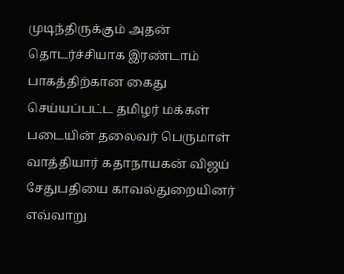முடிந்திருக்கும் அதன் தொடர்ச்சியாக இரண்டாம் பாகத்திற்கான கைது செய்யப்பட்ட தமிழர் மக்கள் படையின் தலைவர் பெருமாள் வாத்தியார் கதாநாயகன் விஜய் சேதுபதியை காவல்துறையினர் எவ்வாறு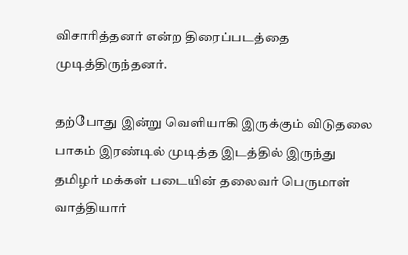விசாரித்தனர் என்ற திரைப்படத்தை முடித்திருந்தனர்.

தற்போது இன்று வெளியாகி இருக்கும் விடுதலை பாகம் இரண்டில் முடித்த இடத்தில் இருந்து தமிழர் மக்கள் படையின் தலைவர் பெருமாள் வாத்தியார்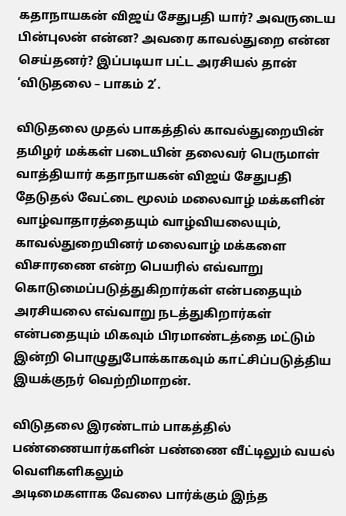கதாநாயகன் விஜய் சேதுபதி யார்? அவருடைய பின்புலன் என்ன? அவரை காவல்துறை என்ன செய்தனர்? இப்படியா பட்ட அரசியல் தான் ‘விடுதலை – பாகம் 2’.

விடுதலை முதல் பாகத்தில் காவல்துறையின் தமிழர் மக்கள் படையின் தலைவர் பெருமாள் வாத்தியார் கதாநாயகன் விஜய் சேதுபதி தேடுதல் வேட்டை மூலம் மலைவாழ் மக்களின் வாழ்வாதாரத்தையும் வாழ்வியலையும், காவல்துறையினர் மலைவாழ் மக்களை விசாரணை என்ற பெயரில் எவ்வாறு கொடுமைப்படுத்துகிறார்கள் என்பதையும் அரசியலை எவ்வாறு நடத்துகிறார்கள் என்பதையும் மிகவும் பிரமாண்டத்தை மட்டும் இன்றி பொழுதுபோக்காகவும் காட்சிப்படுத்திய இயக்குநர் வெற்றிமாறன்.

விடுதலை இரண்டாம் பாகத்தில் பண்ணையார்களின் பண்ணை வீட்டிலும் வயல் வெளிகளிகலும்
அடிமைகளாக வேலை பார்க்கும் இந்த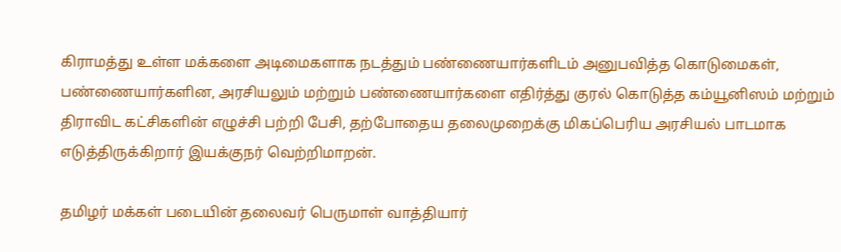கிராமத்து உள்ள மக்களை அடிமைகளாக நடத்தும் பண்ணையார்களிடம் அனுபவித்த கொடுமைகள், பண்ணையார்களின, அரசியலும் மற்றும் பண்ணையார்களை எதிர்த்து குரல் கொடுத்த கம்யூனிஸம் மற்றும் திராவிட கட்சிகளின் எழுச்சி பற்றி பேசி, தற்போதைய தலைமுறைக்கு மிகப்பெரிய அரசியல் பாடமாக எடுத்திருக்கிறார் இயக்குநர் வெற்றிமாறன்.

தமிழர் மக்கள் படையின் தலைவர் பெருமாள் வாத்தியார்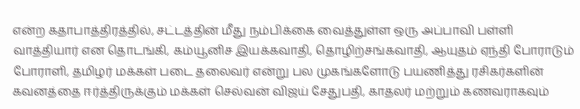என்ற கதாபாத்திரத்தில், சட்டத்தின் மீது நம்பிக்கை வைத்துள்ள ஒரு அப்பாவி பள்ளி வாத்தியார் என தொடங்கி, கம்யூனிச இயக்கவாதி, தொழிற்சங்கவாதி, ஆயுதம் ஏந்தி போராடும் போராளி, தமிழர் மக்கள் படை தலைவர் என்று பல முகங்களோடு பயணித்து ரசிகர்களின் கவனத்தை ஈர்த்திருக்கும் மக்கள் செல்வன் விஜய் சேதுபதி, காதலர் மற்றும் கணவராகவும்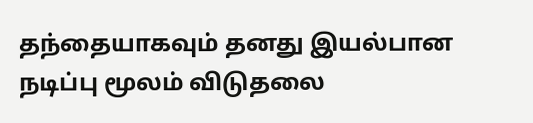தந்தையாகவும் தனது இயல்பான நடிப்பு மூலம் விடுதலை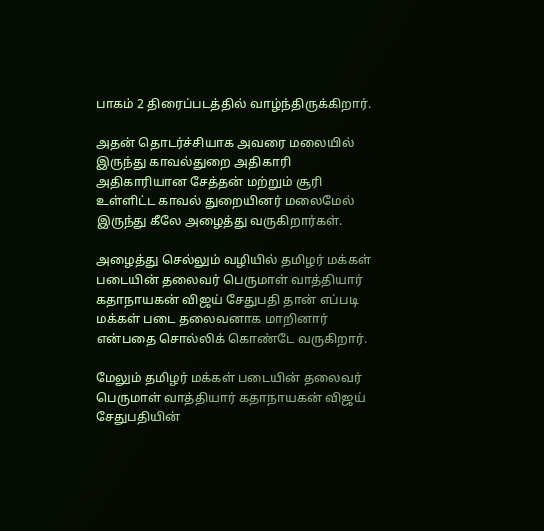பாகம் 2 திரைப்படத்தில் வாழ்ந்திருக்கிறார்.

அதன் தொடர்ச்சியாக அவரை மலையில் இருந்து காவல்துறை அதிகாரி அதிகாரியான சேத்தன் மற்றும் சூரி உள்ளிட்ட காவல் துறையினர் மலைமேல் இருந்து கீலே அழைத்து வருகிறார்கள்.

அழைத்து செல்லும் வழியில் தமிழர் மக்கள் படையின் தலைவர் பெருமாள் வாத்தியார் கதாநாயகன் விஜய் சேதுபதி தான் எப்படி மக்கள் படை தலைவனாக மாறினார் என்பதை சொல்லிக் கொண்டே வருகிறார்.

மேலும் தமிழர் மக்கள் படையின் தலைவர் பெருமாள் வாத்தியார் கதாநாயகன் விஜய் சேதுபதியின்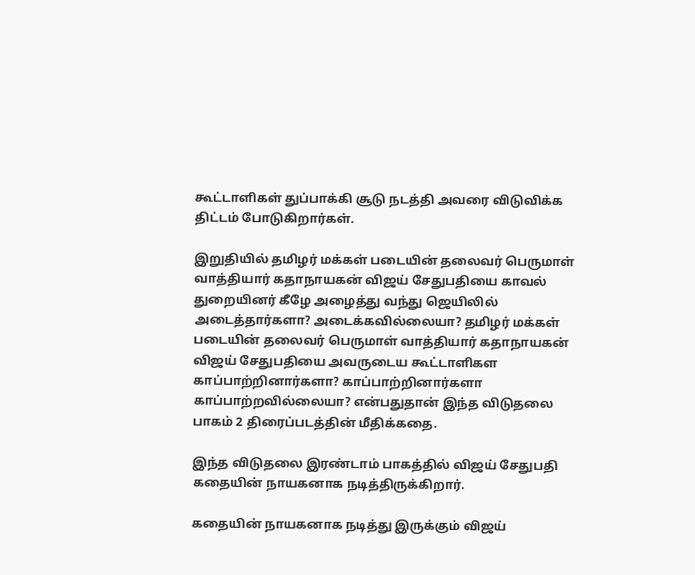கூட்டாளிகள் துப்பாக்கி சூடு நடத்தி அவரை விடுவிக்க திட்டம் போடுகிறார்கள்.

இறுதியில் தமிழர் மக்கள் படையின் தலைவர் பெருமாள் வாத்தியார் கதாநாயகன் விஜய் சேதுபதியை காவல் துறையினர் கீழே அழைத்து வந்து ஜெயிலில் அடைத்தார்களா? அடைக்கவில்லையா? தமிழர் மக்கள் படையின் தலைவர் பெருமாள் வாத்தியார் கதாநாயகன் விஜய் சேதுபதியை அவருடைய கூட்டாளிகள
காப்பாற்றினார்களா? காப்பாற்றினார்களா காப்பாற்றவில்லையா? என்பதுதான் இந்த விடுதலை பாகம் 2 திரைப்படத்தின் மீதிக்கதை.

இந்த விடுதலை இரண்டாம் பாகத்தில் விஜய் சேதுபதி கதையின் நாயகனாக நடித்திருக்கிறார்.

கதையின் நாயகனாக நடித்து இருக்கும் விஜய்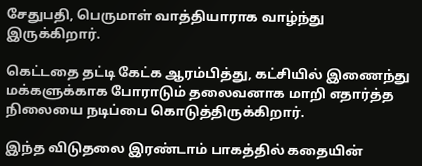சேதுபதி, பெருமாள் வாத்தியாராக வாழ்ந்து இருக்கிறார்.

கெட்டதை தட்டி கேட்க ஆரம்பித்து, கட்சியில் இணைந்து மக்களுக்காக போராடும் தலைவனாக மாறி எதார்த்த நிலையை நடிப்பை கொடுத்திருக்கிறார்.

இந்த விடுதலை இரண்டாம் பாகத்தில் கதையின்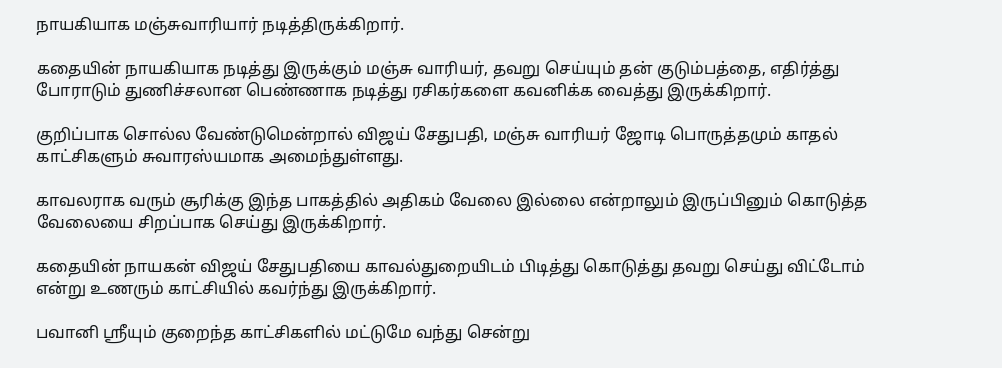நாயகியாக மஞ்சுவாரியார் நடித்திருக்கிறார்.

கதையின் நாயகியாக நடித்து இருக்கும் மஞ்சு வாரியர், தவறு செய்யும் தன் குடும்பத்தை, எதிர்த்து போராடும் துணிச்சலான பெண்ணாக நடித்து ரசிகர்களை கவனிக்க வைத்து இருக்கிறார்.

குறிப்பாக சொல்ல வேண்டுமென்றால் விஜய் சேதுபதி, மஞ்சு வாரியர் ஜோடி பொருத்தமும் காதல் காட்சிகளும் சுவாரஸ்யமாக அமைந்துள்ளது.

காவலராக வரும் சூரிக்கு இந்த பாகத்தில் அதிகம் வேலை இல்லை என்றாலும் இருப்பினும் கொடுத்த வேலையை சிறப்பாக செய்து இருக்கிறார்.

கதையின் நாயகன் விஜய் சேதுபதியை காவல்துறையிடம் பிடித்து கொடுத்து தவறு செய்து விட்டோம் என்று உணரும் காட்சியில் கவர்ந்து இருக்கிறார்.

பவானி ஶ்ரீயும் குறைந்த காட்சிகளில் மட்டுமே வந்து சென்று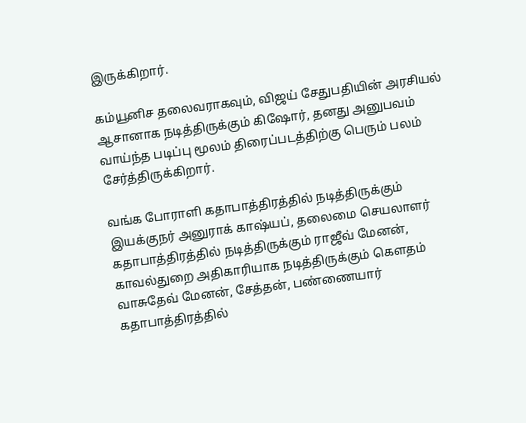இருக்கிறார்.

கம்யூனிச தலைவராகவும், விஜய் சேதுபதியின் அரசியல் ஆசானாக நடித்திருக்கும் கிஷோர், தனது அனுபவம் வாய்ந்த படிப்பு மூலம் திரைப்படத்திற்கு பெரும் பலம் சேர்த்திருக்கிறார்.

வங்க போராளி கதாபாத்திரத்தில் நடித்திருக்கும் இயக்குநர் அனுராக் காஷ்யப், தலைமை செயலாளர் கதாபாத்திரத்தில் நடித்திருக்கும் ராஜீவ் மேனன், காவல்துறை அதிகாரியாக நடித்திருக்கும் கெளதம் வாசுதேவ் மேனன், சேத்தன், பண்ணையார் கதாபாத்திரத்தில்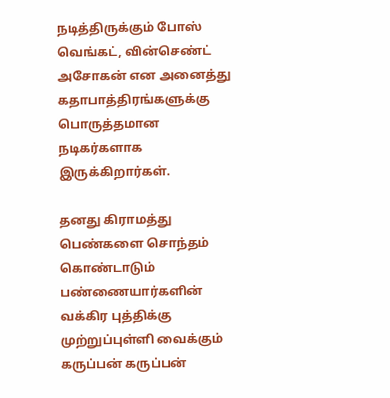நடித்திருக்கும் போஸ் வெங்கட், வின்செண்ட் அசோகன் என அனைத்து கதாபாத்திரங்களுக்கு பொருத்தமான நடிகர்களாக இருக்கிறார்கள்.

தனது கிராமத்து பெண்களை சொந்தம் கொண்டாடும் பண்ணையார்களின் வக்கிர புத்திக்கு முற்றுப்புள்ளி வைக்கும் கருப்பன் கருப்பன்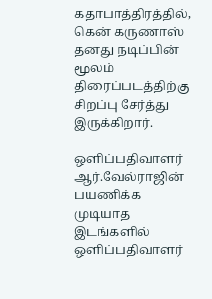கதாபாத்திரத்தில், கென் கருணாஸ் தனது நடிப்பின் மூலம் திரைப்படத்திற்கு சிறப்பு சேர்த்து இருக்கிறார்.

ஒளிப்பதிவாளர் ஆர்.வேல்ராஜின் பயணிக்க முடியாத இடங்களில் ஒளிப்பதிவாளர்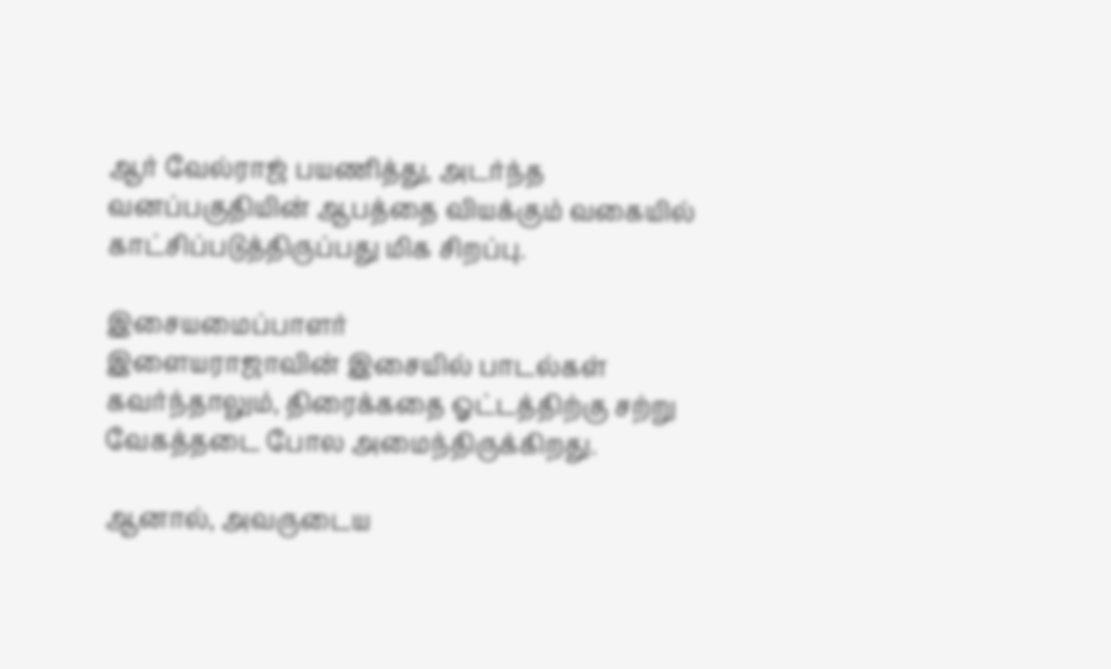ஆர் வேல்ராஜ் பயணித்து, அடர்ந்த வனப்பகுதியின் ஆபத்தை வியக்கும் வகையில் காட்சிப்படுத்திருப்பது மிக சிறப்பு.

இசையமைப்பாளர்
இளையராஜாவின் இசையில் பாடல்கள் கவர்ந்தாலும், திரைக்கதை ஓட்டத்திற்கு சற்று வேகத்தடை போல அமைந்திருக்கிறது.

ஆனால், அவருடைய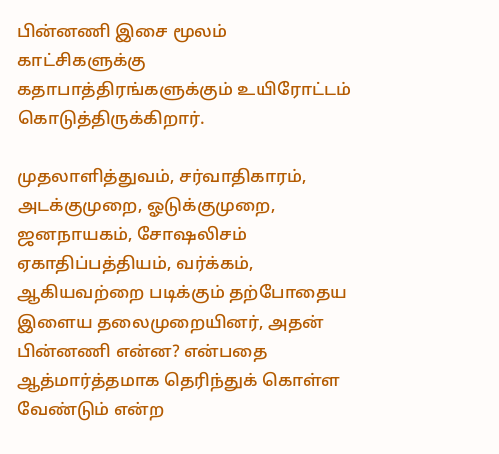பின்னணி இசை மூலம் காட்சிகளுக்கு கதாபாத்திரங்களுக்கும் உயிரோட்டம் கொடுத்திருக்கிறார்.

முதலாளித்துவம், சர்வாதிகாரம், அடக்குமுறை, ஓடுக்குமுறை, ஜனநாயகம், சோஷலிசம் ஏகாதிப்பத்தியம், வர்க்கம், ஆகியவற்றை படிக்கும் தற்போதைய இளைய தலைமுறையினர், அதன் பின்னணி என்ன? என்பதை ஆத்மார்த்தமாக தெரிந்துக் கொள்ள வேண்டும் என்ற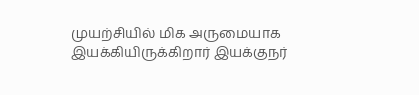முயற்சியில் மிக அருமையாக இயக்கியிருக்கிறார் இயக்குநர்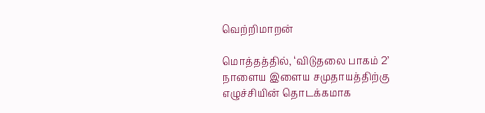வெற்றிமாறன்

மொத்தத்தில், ‘விடுதலை பாகம் 2’ நாளைய இளைய சமுதாயத்திற்கு எழுச்சியின் தொடக்கமாக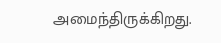அமைந்திருக்கிறது.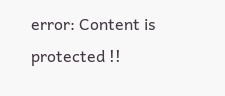error: Content is protected !!